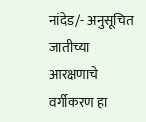नांदेड/- अनुसूचित जातीच्या आरक्षणाचे वर्गीकरण हा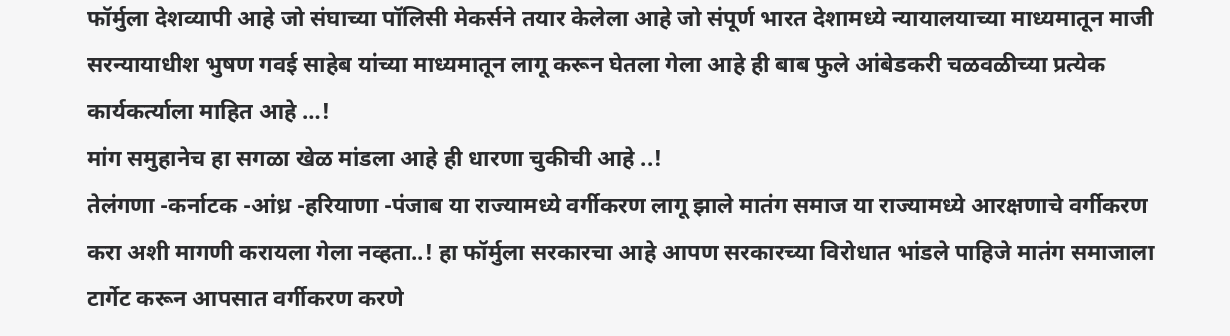फॉर्मुला देशव्यापी आहे जो संघाच्या पॉलिसी मेकर्सने तयार केलेला आहे जो संपूर्ण भारत देशामध्ये न्यायालयाच्या माध्यमातून माजी सरन्यायाधीश भुषण गवई साहेब यांच्या माध्यमातून लागू करून घेतला गेला आहे ही बाब फुले आंबेडकरी चळवळीच्या प्रत्येक कार्यकर्त्याला माहित आहे …!
मांग समुहानेच हा सगळा खेळ मांडला आहे ही धारणा चुकीची आहे ..!
तेलंगणा -कर्नाटक -आंध्र -हरियाणा -पंजाब या राज्यामध्ये वर्गीकरण लागू झाले मातंग समाज या राज्यामध्ये आरक्षणाचे वर्गीकरण करा अशी मागणी करायला गेला नव्हता..! हा फॉर्मुला सरकारचा आहे आपण सरकारच्या विरोधात भांडले पाहिजे मातंग समाजाला टार्गेट करून आपसात वर्गीकरण करणे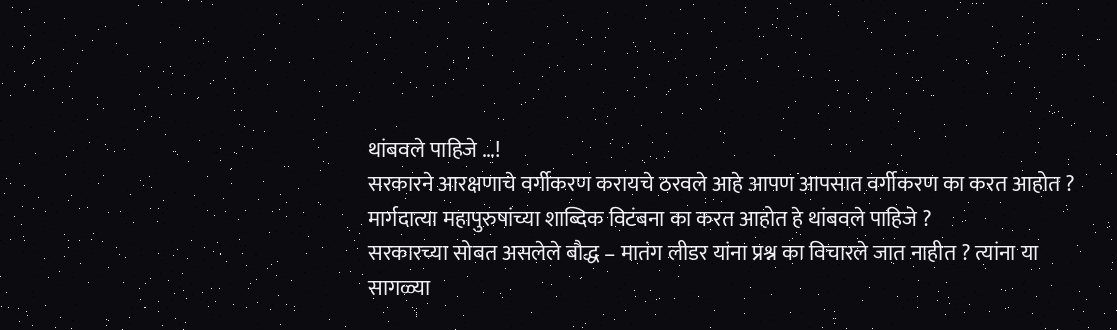थांबवले पाहिजे …!
सरकारने आरक्षणाचे वर्गीकरण करायचे ठरवले आहे आपण आपसात वर्गीकरण का करत आहोत ?
मार्गदात्या महापुरुषांच्या शाब्दिक विटंबना का करत आहोत हे थांबवले पाहिजे ?
सरकारच्या सोबत असलेले बौद्ध – मातंग लीडर यांना प्रश्न का विचारले जात नाहीत ? त्यांना या सागळ्या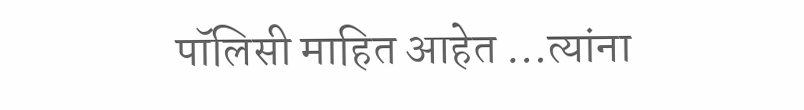पॉलिसी माहित आहेत …त्यांना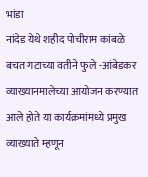भांडा
नांदेड येथे शहीद पोचीराम कांबळे बचत गटाच्या वतीने फुले -आंबेडकर व्याख्यानमालेच्या आयोजन करण्यात आले होते या कार्यक्रमांमध्ये प्रमुख व्याख्याते म्हणून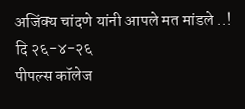अजिंक्य चांदणे यांनी आपले मत मांडले ..!
दि २६-४-२६
पीपल्स कॉलेज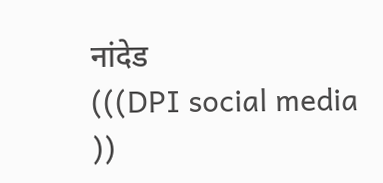नांदेड
(((DPI social media ))